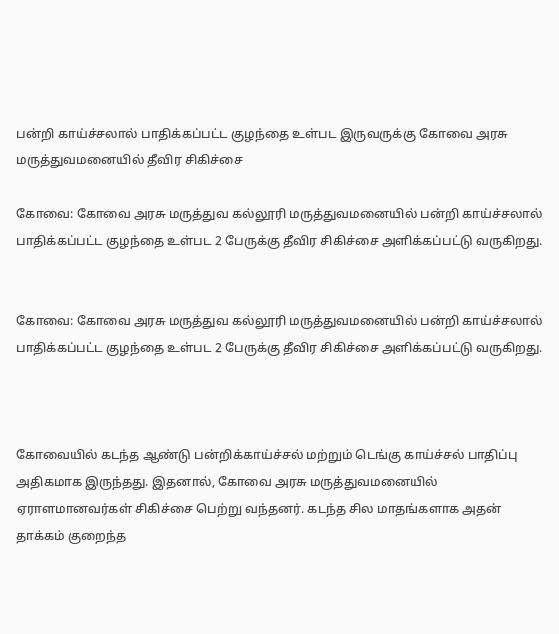பன்றி காய்ச்சலால் பாதிக்கப்பட்ட குழந்தை உள்பட இருவருக்கு கோவை அரசு மருத்துவமனையில் தீவிர சிகிச்சை

கோவை: கோவை அரசு மருத்துவ கல்லூரி மருத்துவமனையில் பன்றி காய்ச்சலால் பாதிக்கப்பட்ட குழந்தை உள்பட 2 பேருக்கு தீவிர சிகிச்சை அளிக்கப்பட்டு வருகிறது.


கோவை: கோவை அரசு மருத்துவ கல்லூரி மருத்துவமனையில் பன்றி காய்ச்சலால் பாதிக்கப்பட்ட குழந்தை உள்பட 2 பேருக்கு தீவிர சிகிச்சை அளிக்கப்பட்டு வருகிறது.



கோவையில் கடந்த ஆண்டு பன்றிக்காய்ச்சல் மற்றும் டெங்கு காய்ச்சல் பாதிப்பு அதிகமாக இருந்தது. இதனால், கோவை அரசு மருத்துவமனையில் ஏராளமானவர்கள் சிகிச்சை பெற்று வந்தனர். கடந்த சில மாதங்களாக அதன் தாக்கம் குறைந்த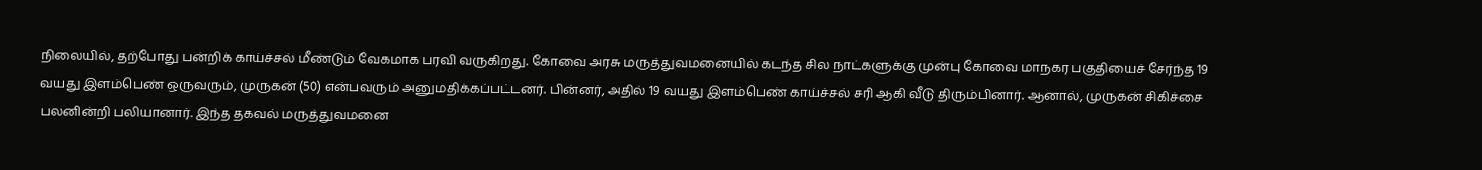நிலையில், தற்போது பன்றிக் காய்ச்சல் மீண்டும் வேகமாக பரவி வருகிறது. கோவை அரசு மருத்துவமனையில் கடந்த சில நாட்களுக்கு முன்பு கோவை மாநகர பகுதியைச் சேர்ந்த 19 வயது இளம்பெண் ஒருவரும், முருகன் (50) என்பவரும் அனுமதிக்கப்பட்டனர். பின்னர், அதில் 19 வயது இளம்பெண் காய்ச்சல் சரி ஆகி வீடு திரும்பினார். ஆனால், முருகன் சிகிச்சை பலனின்றி பலியானார். இந்த தகவல் மருத்துவமனை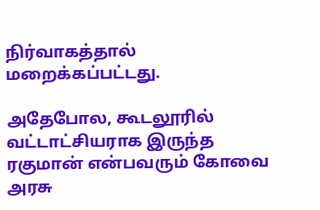நிர்வாகத்தால் மறைக்கப்பட்டது.

அதேபோல, கூடலூரில் வட்டாட்சியராக இருந்த ரகுமான் என்பவரும் கோவை அரசு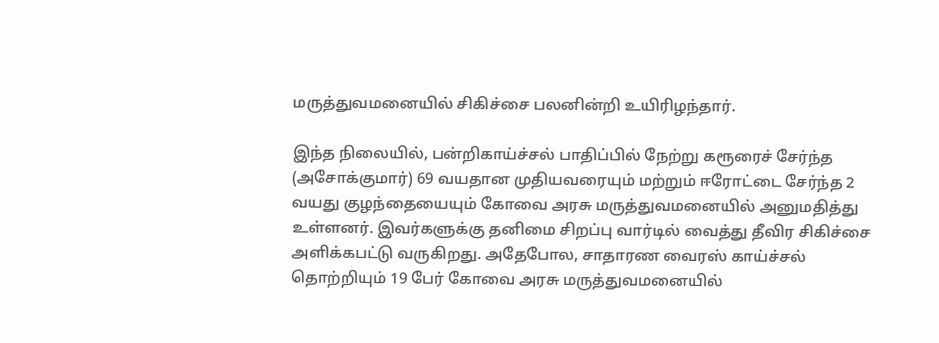மருத்துவமனையில் சிகிச்சை பலனின்றி உயிரிழந்தார்.

இந்த நிலையில், பன்றிகாய்ச்சல் பாதிப்பில் நேற்று கரூரைச் சேர்ந்த (அசோக்குமார்) 69 வயதான முதியவரையும் மற்றும் ஈரோட்டை சேர்ந்த 2 வயது குழந்தையையும் கோவை அரசு மருத்துவமனையில் அனுமதித்து உள்ளனர். இவர்களுக்கு தனிமை சிறப்பு வார்டில் வைத்து தீவிர சிகிச்சை அளிக்கபட்டு வருகிறது. அதேபோல, சாதாரண வைரஸ் காய்ச்சல் தொற்றியும் 19 பேர் கோவை அரசு மருத்துவமனையில்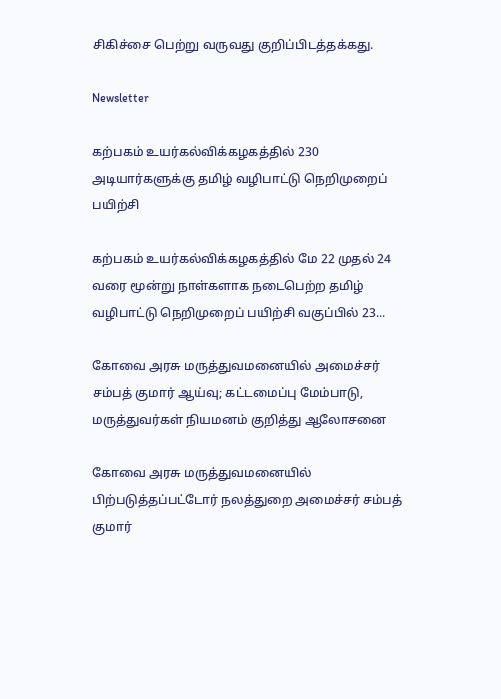சிகிச்சை பெற்று வருவது குறிப்பிடத்தக்கது.

Newsletter

கற்பகம் உயர்கல்விக்கழகத்தில் 230 அடியார்களுக்கு தமிழ் வழிபாட்டு நெறிமுறைப் பயிற்சி

கற்பகம் உயர்கல்விக்கழகத்தில் மே 22 முதல் 24 வரை மூன்று நாள்களாக நடைபெற்ற தமிழ் வழிபாட்டு நெறிமுறைப் பயிற்சி வகுப்பில் 23...

கோவை அரசு மருத்துவமனையில் அமைச்சர் சம்பத் குமார் ஆய்வு; கட்டமைப்பு மேம்பாடு, மருத்துவர்கள் நியமனம் குறித்து ஆலோசனை

கோவை அரசு மருத்துவமனையில் பிற்படுத்தப்பட்டோர் நலத்துறை அமைச்சர் சம்பத் குமார்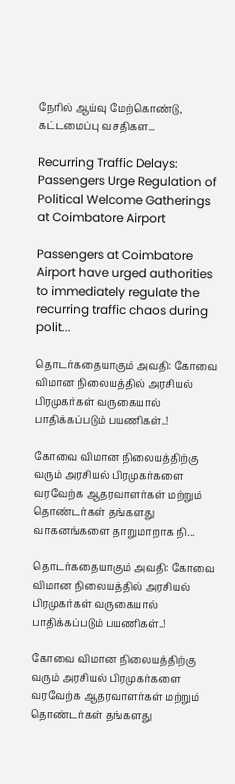நேரில் ஆய்வு மேற்கொண்டு, கட்டமைப்பு வசதிகள...

Recurring Traffic Delays: Passengers Urge Regulation of Political Welcome Gatherings at Coimbatore Airport

Passengers at Coimbatore Airport have urged authorities to immediately regulate the recurring traffic chaos during polit...

தொடர்கதையாகும் அவதி: கோவை விமான நிலையத்தில் அரசியல் பிரமுகர்கள் வருகையால் பாதிக்கப்படும் பயணிகள்..!

கோவை விமான நிலையத்திற்கு வரும் அரசியல் பிரமுகர்களை வரவேற்க ஆதரவாளர்கள் மற்றும் தொண்டர்கள் தங்களது வாகனங்களை தாறுமாறாக நி...

தொடர்கதையாகும் அவதி: கோவை விமான நிலையத்தில் அரசியல் பிரமுகர்கள் வருகையால் பாதிக்கப்படும் பயணிகள்..!

கோவை விமான நிலையத்திற்கு வரும் அரசியல் பிரமுகர்களை வரவேற்க ஆதரவாளர்கள் மற்றும் தொண்டர்கள் தங்களது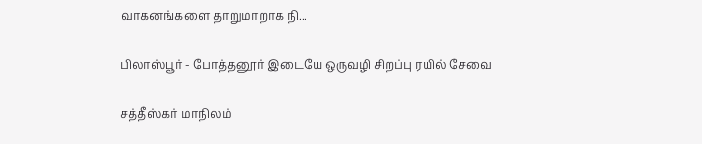வாகனங்களை தாறுமாறாக நி...

பிலாஸ்பூர் - போத்தனூர் இடையே ஒருவழி சிறப்பு ரயில் சேவை

சத்தீஸ்கர் மாநிலம்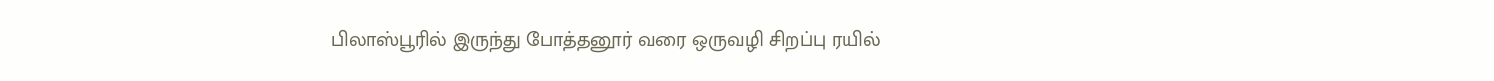பிலாஸ்பூரில் இருந்து போத்தனூர் வரை ஒருவழி சிறப்பு ரயில்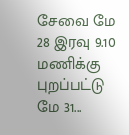சேவை மே 28 இரவு 9.10 மணிக்கு புறப்பட்டு மே 31...